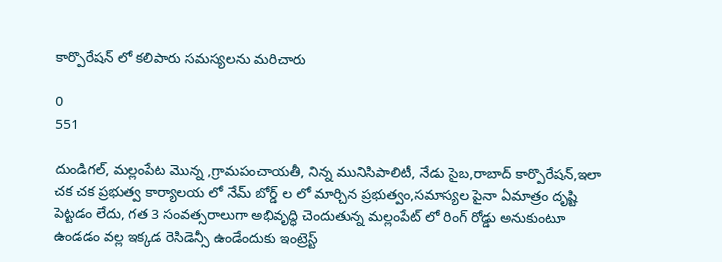కార్పొరేషన్ లో కలిపారు సమస్యలను మరిచారు

0
551

దుండిగల్, మల్లంపేట మొన్న ,గ్రామపంచాయతీ, నిన్న మునిసిపాలిటీ, నేడు సైబ,రాబాద్ కార్పొరేషన్,ఇలా చక చక ప్రభుత్వ కార్యాలయ లో నేమ్ బోర్డ్ ల లో మార్చిన ప్రభుత్వం,సమాస్యల పైనా ఏమాత్రం దృష్టి పెట్టడం లేదు, గత 3 సంవత్సరాలుగా అభివృద్ధి చెందుతున్న మల్లంపేట్ లో రింగ్ రోడ్డు అనుకుంటూ ఉండడం వల్ల ఇక్కడ రెసిడెన్సీ ఉండేందుకు ఇంట్రెస్ట్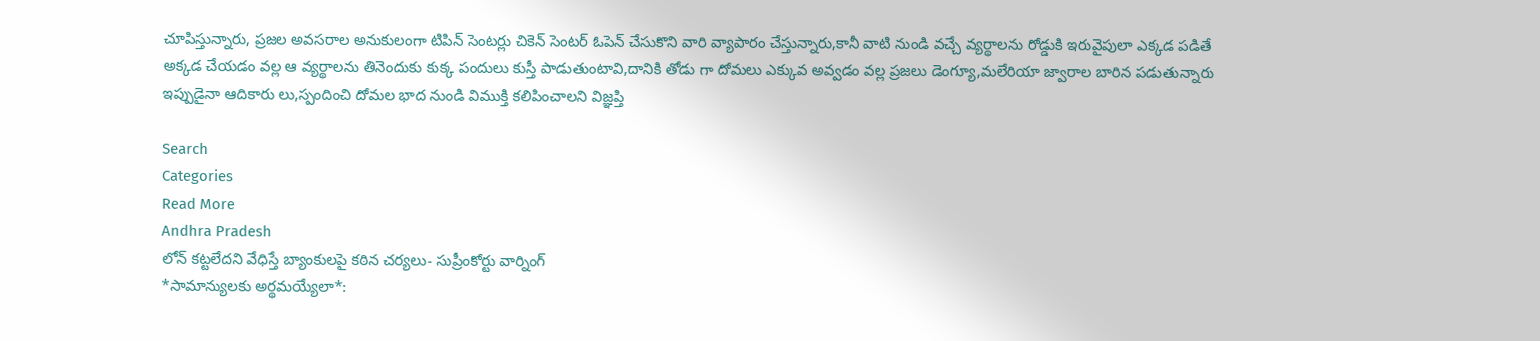చూపిస్తున్నారు, ప్రజల అవసరాల అనుకులంగా టిపిన్ సెంటర్లు చికెన్ సెంటర్ ఓపెన్ చేసుకొని వారి వ్యాపారం చేస్తున్నారు,కానీ వాటి నుండి వచ్చే వ్యర్థాలను రోడ్డుకి ఇరువైపులా ఎక్కడ పడితే అక్కడ చేయడం వల్ల ఆ వ్యర్థాలను తినెందుకు కుక్క పందులు కుస్తీ పాడుతుంటావి,దానికి తోడు గా దోమలు ఎక్కువ అవ్వడం వల్ల ప్రజలు డెంగ్యూ,మలేరియా జ్వారాల బారిన పడుతున్నారు ఇప్పుడైనా ఆదికారు లు,స్పందించి దోమల భాద నుండి విముక్తి కలిపించాలని విజ్ఞప్తి

Search
Categories
Read More
Andhra Pradesh
లోన్ కట్టలేదని వేధిస్తే బ్యాంకులపై కఠిన చర్యలు- సుప్రీంకోర్టు వార్నింగ్
*సామాన్యులకు అర్థమయ్యేలా*: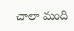చాలా మంది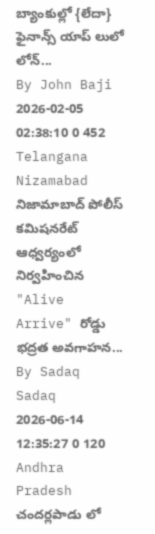బ్యాంకుల్లో {లేదా} ఫైనాన్స్ యాప్‌ లులో లోన్...
By John Baji 2026-02-05 02:38:10 0 452
Telangana
Nizamabad
నిజామాబాద్ పోలీస్ కమిషనరేట్ ఆధ్వర్యంలో నిర్వహించిన "Alive Arrive" రోడ్డు భద్రత అవగాహన...
By Sadaq Sadaq 2026-06-14 12:35:27 0 120
Andhra Pradesh
చందర్లపాడు లో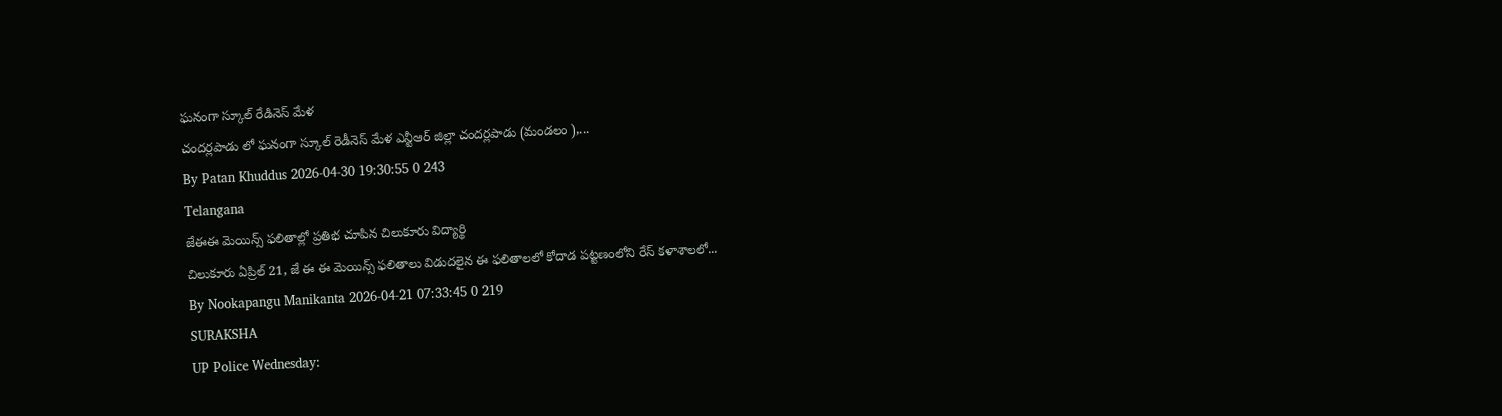ఘనంగా స్కూల్ రేడినెస్ మేళ
చందర్లపాడు లో ఘనంగా స్కూల్ రెడీనెస్ మేళ ఎన్టీఆర్ జిల్లా చందర్లపాడు (మండలం ),...
By Patan Khuddus 2026-04-30 19:30:55 0 243
Telangana
జేఈఈ మెయిన్స్ ఫలితాల్లో ప్రతిభ చూపిన చిలుకూరు విద్యార్థి
చిలుకూరు ఏప్రిల్ 21, జే ఈ ఈ మెయిన్స్ ఫలితాలు విడుదలైన ఈ ఫలితాలలో కోదాడ పట్టణంలోని రేస్ కళాశాలలో...
By Nookapangu Manikanta 2026-04-21 07:33:45 0 219
SURAKSHA
UP Police Wednesday: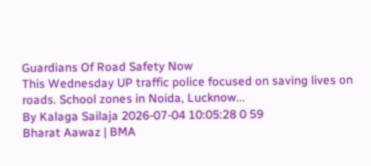Guardians Of Road Safety Now
This Wednesday UP traffic police focused on saving lives on roads. School zones in Noida, Lucknow...
By Kalaga Sailaja 2026-07-04 10:05:28 0 59
Bharat Aawaz | BMA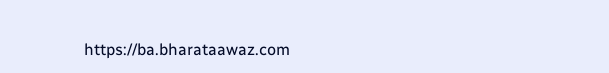https://ba.bharataawaz.com